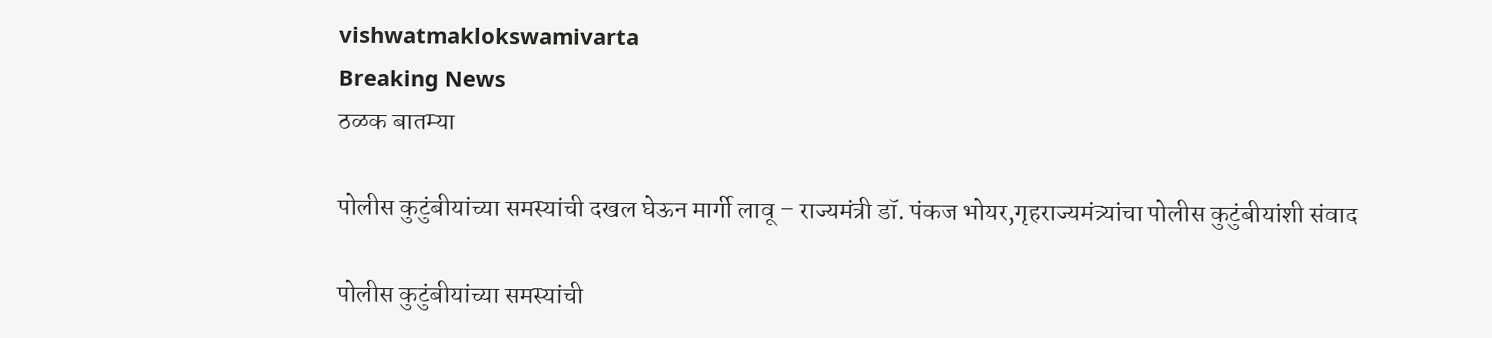vishwatmaklokswamivarta
Breaking News
ठळक बातम्या

पोलीस कुटुंबीयांच्या समस्यांची दखल घेऊन मार्गी लावू – राज्यमंत्री डॉ. पंकज भोयर,गृहराज्यमंत्र्यांचा पोलीस कुटुंबीयांशी संवाद

पोलीस कुटुंबीयांच्या समस्यांची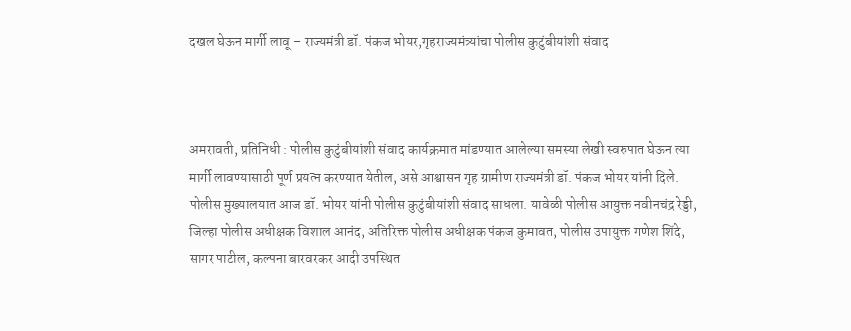दखल घेऊन मार्गी लावू – राज्यमंत्री डॉ. पंकज भोयर,गृहराज्यमंत्र्यांचा पोलीस कुटुंबीयांशी संवाद



अमरावती, प्रतिनिधी : पोलीस कुटुंबीयांशी संवाद कार्यक्रमात मांडण्यात आलेल्या समस्या लेखी स्वरुपात घेऊन त्या मार्गी लावण्यासाठी पूर्ण प्रयत्न करण्यात येतील, असे आश्वासन गृह ग्रामीण राज्यमंत्री डॉ. पंकज भोयर यांनी दिले.
पोलीस मुख्यालयात आज डॉ. भोयर यांनी पोलीस कुटुंबीयांशी संवाद साधला. यावेळी पोलीस आयुक्त नवीनचंद्र रेड्डी, जिल्हा पोलीस अधीक्षक विशाल आनंद, अतिरिक्त पोलीस अधीक्षक पंकज कुमावत, पोलीस उपायुक्त गणेश शिंदे, सागर पाटील, कल्पना बारवरकर आदी उपस्थित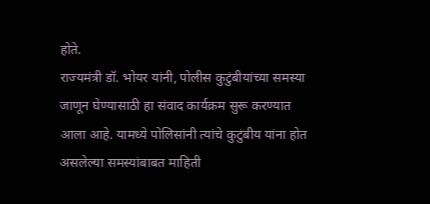होते.
राज्यमंत्री डॉ. भोयर यांनी, पोलीस कुटुंबीयांच्या समस्या जाणून घेण्यासाठी हा संवाद कार्यक्रम सुरू करण्यात आला आहे. यामध्ये पोलिसांनी त्यांचे कुटुंबीय यांना होत असलेल्या समस्यांबाबत माहिती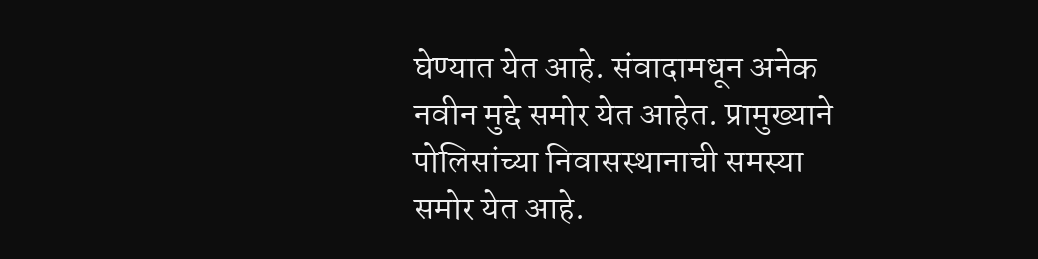घेण्यात येत आहे. संवादामधून अनेक नवीन मुद्दे समोर येत आहेत. प्रामुख्याने पोलिसांच्या निवासस्थानाची समस्या समोर येत आहे.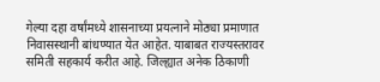गेल्या दहा वर्षांमध्ये शासनाच्या प्रयत्नाने मोठ्या प्रमाणात निवासस्थानी बांधण्यात येत आहेत. याबाबत राज्यस्तरावर समिती सहकार्य करीत आहे. जिल्ह्यात अनेक ठिकाणी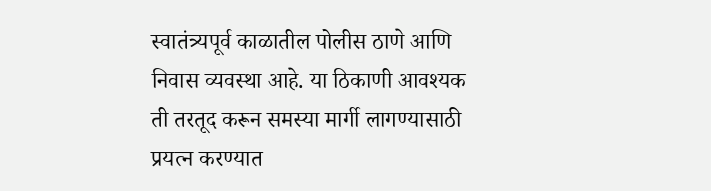स्वातंत्र्यपूर्व काळातील पोलीस ठाणे आणि निवास व्यवस्था आहे. या ठिकाणी आवश्यक ती तरतूद करून समस्या मार्गी लागण्यासाठी प्रयत्न करण्यात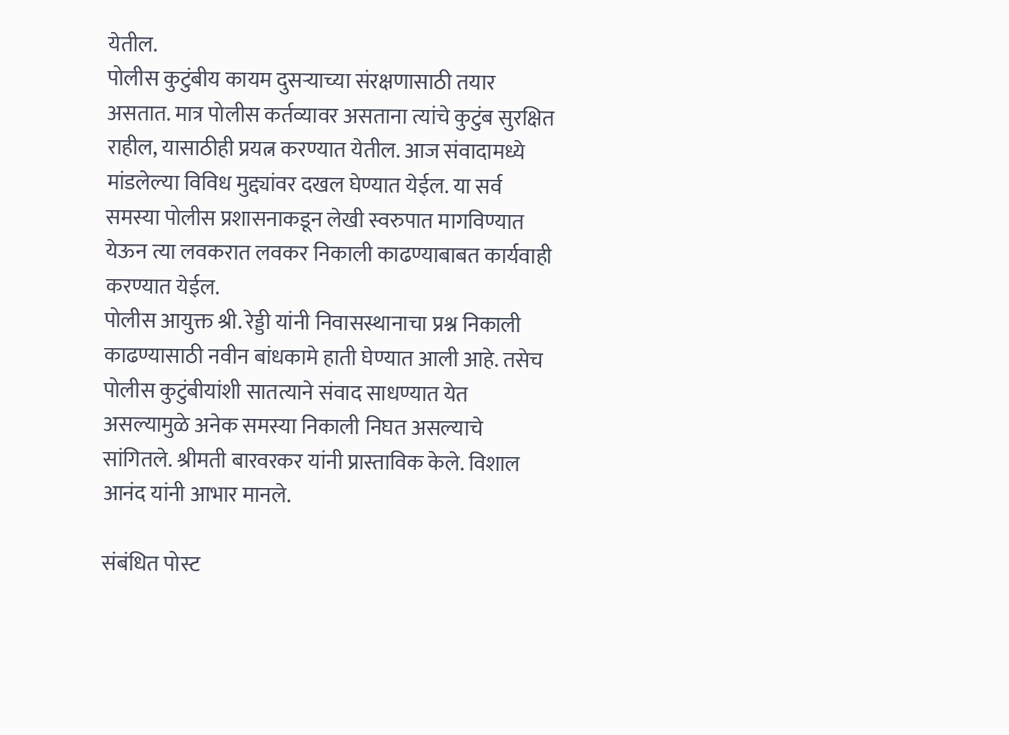येतील.
पोलीस कुटुंबीय कायम दुसऱ्याच्या संरक्षणासाठी तयार असतात. मात्र पोलीस कर्तव्यावर असताना त्यांचे कुटुंब सुरक्षित राहील, यासाठीही प्रयत्न करण्यात येतील. आज संवादामध्ये मांडलेल्या विविध मुद्द्यांवर दखल घेण्यात येईल. या सर्व समस्या पोलीस प्रशासनाकडून लेखी स्वरुपात मागविण्यात येऊन त्या लवकरात लवकर निकाली काढण्याबाबत कार्यवाही करण्यात येईल.
पोलीस आयुक्त श्री. रेड्डी यांनी निवासस्थानाचा प्रश्न निकाली काढण्यासाठी नवीन बांधकामे हाती घेण्यात आली आहे. तसेच पोलीस कुटुंबीयांशी सातत्याने संवाद साधण्यात येत असल्यामुळे अनेक समस्या निकाली निघत असल्याचे सांगितले. श्रीमती बारवरकर यांनी प्रास्ताविक केले. विशाल आनंद यांनी आभार मानले.

संबंधित पोस्ट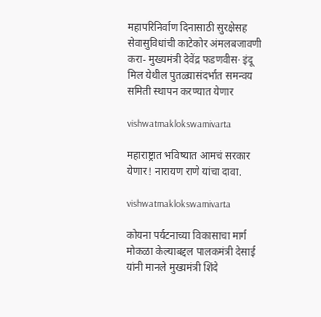महापरिनिर्वाण दिनासाठी सुरक्षेसह सेवासुविधांची काटेकोर अंमलबजावणी करा- मुख्यमंत्री देवेंद्र फडणवीस· इंदू मिल येथील पुतळ्यासंदर्भात समन्वय समिती स्थापन करण्यात येणार

vishwatmaklokswamivarta

महाराष्ट्रात भविष्यात आमचं सरकार येणार! नारायण राणे यांचा दावा.

vishwatmaklokswamivarta

कोयना पर्यटनाच्या विकासाचा मार्ग मोकळा केल्याबद्दल पालकमंत्री देसाई यांनी मानले मुख्यमंत्री ‍शिंदे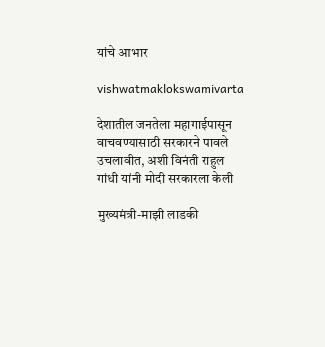यांचे आभार

vishwatmaklokswamivarta

देशातील जनतेला महागाईपासून वाचवण्यासाठी सरकारने पावले उचलावीत, अशी विनंती राहुल गांधी यांनी मोदी सरकारला केली

मुख्यमंत्री-माझी लाडकी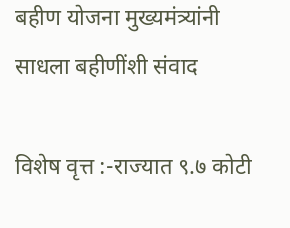बहीण योजना मुख्यमंत्र्यांनी साधला बहीणींशी संवाद

विशेष वृत्त :-राज्यात ९.७ कोटी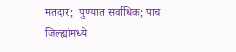मतदार;  पुण्यात सर्वाधिक; पाच जिल्ह्यांमध्ये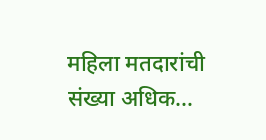महिला मतदारांची संख्या अधिक…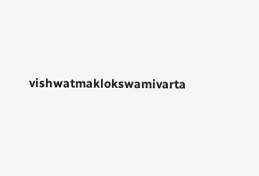vishwatmaklokswamivarta